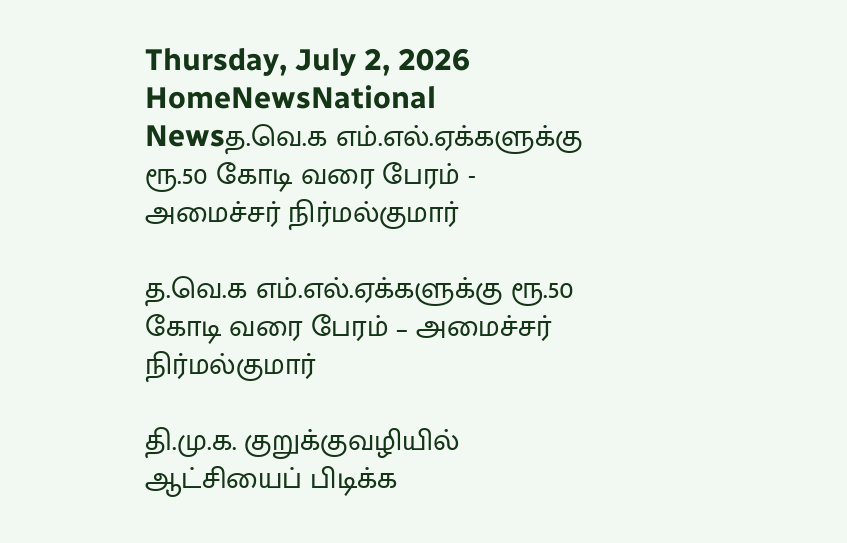Thursday, July 2, 2026
HomeNewsNational Newsத.வெ.க எம்.எல்.ஏக்களுக்கு ரூ.50 கோடி வரை பேரம் - அமைச்சர் நிர்மல்குமார்

த.வெ.க எம்.எல்.ஏக்களுக்கு ரூ.50 கோடி வரை பேரம் – அமைச்சர் நிர்மல்குமார்

தி.மு.க. குறுக்குவழியில் ஆட்சியைப் பிடிக்க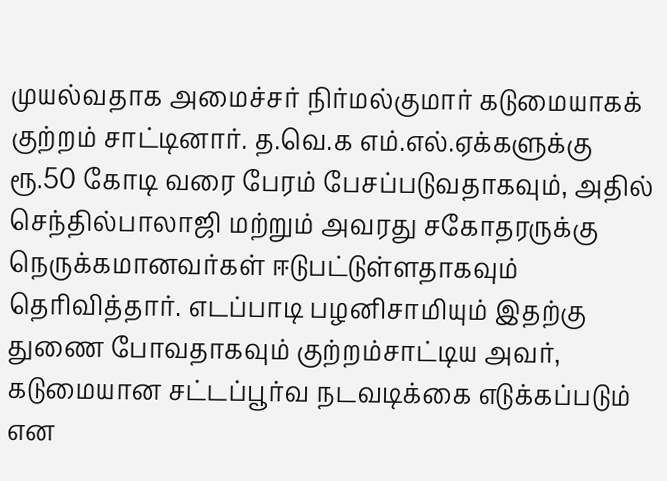முயல்வதாக அமைச்சர் நிர்மல்குமார் கடுமையாகக் குற்றம் சாட்டினார். த.வெ.க எம்.எல்.ஏக்களுக்கு ரூ.50 கோடி வரை பேரம் பேசப்படுவதாகவும், அதில் செந்தில்பாலாஜி மற்றும் அவரது சகோதரருக்கு நெருக்கமானவர்கள் ஈடுபட்டுள்ளதாகவும் தெரிவித்தார். எடப்பாடி பழனிசாமியும் இதற்கு துணை போவதாகவும் குற்றம்சாட்டிய அவர், கடுமையான சட்டப்பூர்வ நடவடிக்கை எடுக்கப்படும் என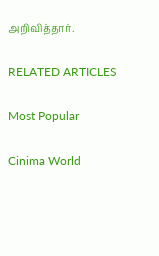அறிவித்தார்.

RELATED ARTICLES

Most Popular

Cinima World